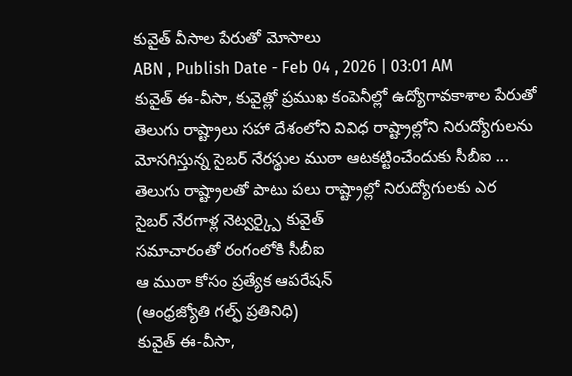కువైత్ వీసాల పేరుతో మోసాలు
ABN , Publish Date - Feb 04 , 2026 | 03:01 AM
కువైత్ ఈ-వీసా, కువైత్లో ప్రముఖ కంపెనీల్లో ఉద్యోగావకాశాల పేరుతో తెలుగు రాష్ట్రాలు సహా దేశంలోని వివిధ రాష్ట్రాల్లోని నిరుద్యోగులను మోసగిస్తున్న సైబర్ నేరస్థుల ముఠా ఆటకట్టించేందుకు సీబీఐ ...
తెలుగు రాష్ట్రాలతో పాటు పలు రాష్ట్రాల్లో నిరుద్యోగులకు ఎర
సైబర్ నేరగాళ్ల నెట్వర్క్పై కువైత్
సమాచారంతో రంగంలోకి సీబీఐ
ఆ ముఠా కోసం ప్రత్యేక ఆపరేషన్
(ఆంధ్రజ్యోతి గల్ఫ్ ప్రతినిధి)
కువైత్ ఈ-వీసా,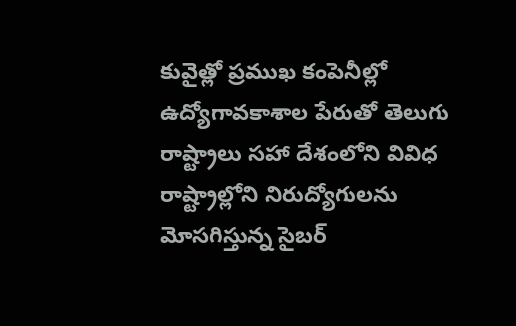కువైత్లో ప్రముఖ కంపెనీల్లో ఉద్యోగావకాశాల పేరుతో తెలుగు రాష్ట్రాలు సహా దేశంలోని వివిధ రాష్ట్రాల్లోని నిరుద్యోగులను మోసగిస్తున్న సైబర్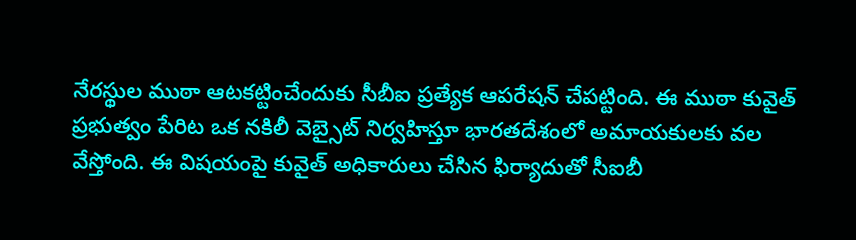నేరస్థుల ముఠా ఆటకట్టించేందుకు సీబీఐ ప్రత్యేక ఆపరేషన్ చేపట్టింది. ఈ ముఠా కువైత్ ప్రభుత్వం పేరిట ఒక నకిలీ వెబ్సైట్ నిర్వహిస్తూ భారతదేశంలో అమాయకులకు వల వేస్తోంది. ఈ విషయంపై కువైత్ అధికారులు చేసిన ఫిర్యాదుతో సీఐబీ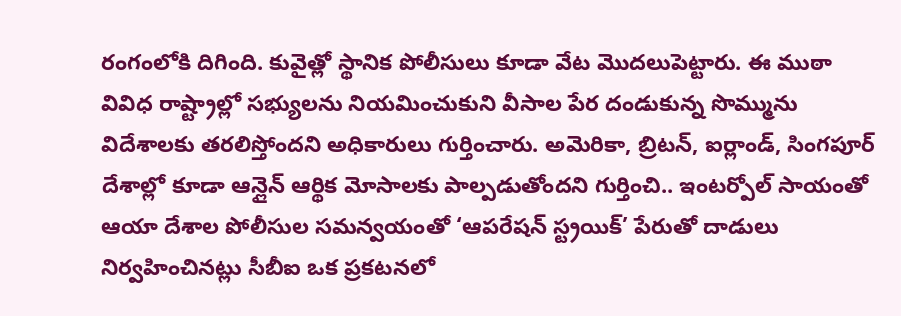రంగంలోకి దిగింది. కువైత్లో స్థానిక పోలీసులు కూడా వేట మొదలుపెట్టారు. ఈ ముఠా వివిధ రాష్ట్రాల్లో సభ్యులను నియమించుకుని వీసాల పేర దండుకున్న సొమ్మును విదేశాలకు తరలిస్తోందని అధికారులు గుర్తించారు. అమెరికా, బ్రిటన్, ఐర్లాండ్, సింగపూర్ దేశాల్లో కూడా ఆన్లైన్ ఆర్థిక మోసాలకు పాల్పడుతోందని గుర్తించి.. ఇంటర్పోల్ సాయంతో ఆయా దేశాల పోలీసుల సమన్వయంతో ‘ఆపరేషన్ స్ట్రయిక్’ పేరుతో దాడులు నిర్వహించినట్లు సీబీఐ ఒక ప్రకటనలో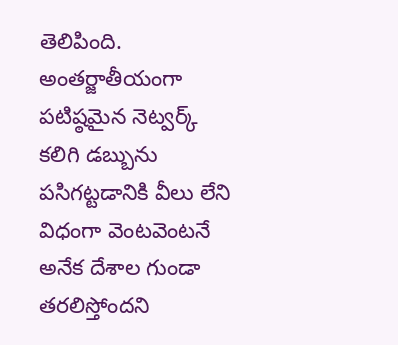తెలిపింది. అంతర్జాతీయంగా పటిష్ఠమైన నెట్వర్క్ కలిగి డబ్బును పసిగట్టడానికి వీలు లేని విధంగా వెంటవెంటనే అనేక దేశాల గుండా తరలిస్తోందని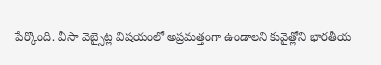పేర్కొంది. వీసా వెబ్సైట్ల విషయంలో అప్రమత్తంగా ఉండాలని కువైత్లోని భారతీయ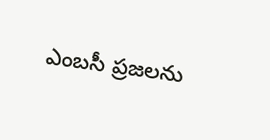ఎంబసీ ప్రజలను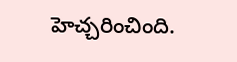హెచ్చరించింది.